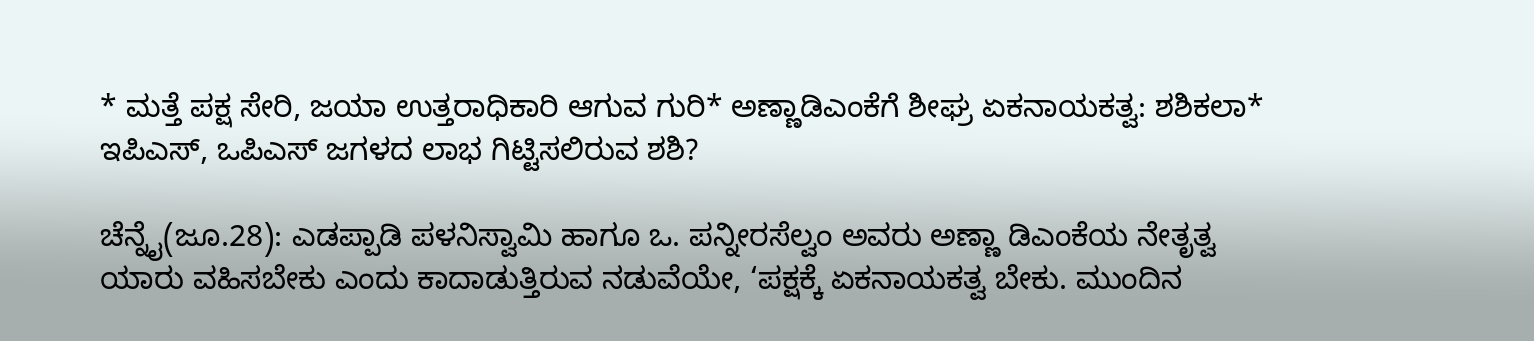* ಮತ್ತೆ ಪಕ್ಷ ಸೇರಿ, ಜಯಾ ಉತ್ತರಾಧಿಕಾರಿ ಆಗುವ ಗುರಿ* ಅಣ್ಣಾಡಿಎಂಕೆಗೆ ಶೀಘ್ರ ಏಕನಾಯಕತ್ವ: ಶಶಿಕಲಾ* ಇಪಿಎಸ್‌, ಒಪಿಎಸ್‌ ಜಗಳದ ಲಾಭ ಗಿಟ್ಟಿಸಲಿರುವ ಶಶಿ?

ಚೆನ್ನೈ(ಜೂ.28): ಎಡಪ್ಪಾಡಿ ಪಳನಿಸ್ವಾಮಿ ಹಾಗೂ ಒ. ಪನ್ನೀರಸೆಲ್ವಂ ಅವರು ಅಣ್ಣಾ ಡಿಎಂಕೆಯ ನೇತೃತ್ವ ಯಾರು ವಹಿಸಬೇಕು ಎಂದು ಕಾದಾಡುತ್ತಿರುವ ನಡುವೆಯೇ, ‘ಪಕ್ಷಕ್ಕೆ ಏಕನಾಯಕತ್ವ ಬೇಕು. ಮುಂದಿನ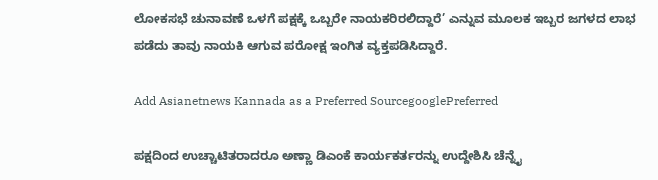ಲೋಕಸಭೆ ಚುನಾವಣೆ ಒಳಗೆ ಪಕ್ಷಕ್ಕೆ ಒಬ್ಬರೇ ನಾಯಕರಿರಲಿದ್ದಾರೆ’ ಎನ್ನುವ ಮೂಲಕ ಇಬ್ಬರ ಜಗಳದ ಲಾಭ ಪಡೆದು ತಾವು ನಾಯಕಿ ಆಗುವ ಪರೋಕ್ಷ ಇಂಗಿತ ವ್ಯಕ್ತಪಡಿಸಿದ್ದಾರೆ.

Add Asianetnews Kannada as a Preferred SourcegooglePreferred

ಪಕ್ಷದಿಂದ ಉಚ್ಚಾಟಿತರಾದರೂ ಅಣ್ಣಾ ಡಿಎಂಕೆ ಕಾರ್ಯಕರ್ತರನ್ನು ಉದ್ದೇಶಿಸಿ ಚೆನ್ನೈ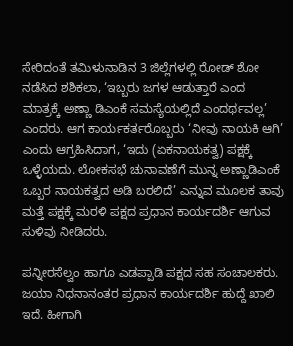ಸೇರಿದಂತೆ ತಮಿಳುನಾಡಿನ 3 ಜಿಲ್ಲೆಗಳಲ್ಲಿ ರೋಡ್‌ ಶೋ ನಡೆಸಿದ ಶಶಿಕಲಾ, ‘ಇಬ್ಬರು ಜಗಳ ಆಡುತ್ತಾರೆ ಎಂದ ಮಾತ್ರಕ್ಕೆ ಅಣ್ಣಾ ಡಿಎಂಕೆ ಸಮಸ್ಯೆಯಲ್ಲಿದೆ ಎಂದರ್ಥವಲ್ಲ’ ಎಂದರು. ಆಗ ಕಾರ್ಯಕರ್ತರೊಬ್ಬರು ‘ನೀವು ನಾಯಕಿ ಆಗಿ’ ಎಂದು ಆಗ್ರಹಿಸಿದಾಗ, ‘ಇದು (ಏಕನಾಯಕತ್ವ) ಪಕ್ಷಕ್ಕೆ ಒಳ್ಳೆಯದು. ಲೋಕಸಭೆ ಚುನಾವಣೆಗೆ ಮುನ್ನ ಅಣ್ಣಾಡಿಎಂಕೆ ಒಬ್ಬರ ನಾಯಕತ್ವದ ಅಡಿ ಬರಲಿದೆ’ ಎನ್ನುವ ಮೂಲಕ ತಾವು ಮತ್ತೆ ಪಕ್ಷಕ್ಕೆ ಮರಳಿ ಪಕ್ಷದ ಪ್ರಧಾನ ಕಾರ್ಯದರ್ಶಿ ಆಗುವ ಸುಳಿವು ನೀಡಿದರು.

ಪನ್ನೀರಸೆಲ್ವಂ ಹಾಗೂ ಎಡಪ್ಪಾಡಿ ಪಕ್ಷದ ಸಹ ಸಂಚಾಲಕರು. ಜಯಾ ನಿಧನಾನಂತರ ಪ್ರಧಾನ ಕಾರ್ಯದರ್ಶಿ ಹುದ್ದೆ ಖಾಲಿ ಇದೆ. ಹೀಗಾಗಿ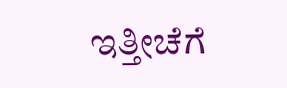ಇತ್ತೀಚೆಗೆ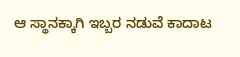ಆ ಸ್ಥಾನಕ್ಕಾಗಿ ಇಬ್ಬರ ನಡುವೆ ಕಾದಾಟ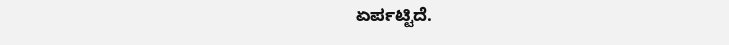ಏರ್ಪಟ್ಟಿದೆ.